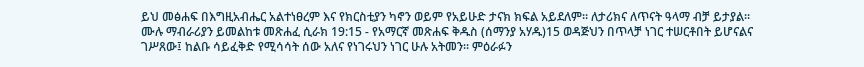ይህ መፅሐፍ በእግዚአብሔር አልተነፀረም እና የክርስቲያን ካኖን ወይም የአይሁድ ታናክ ክፍል አይደለም። ለታሪክና ለጥናት ዓላማ ብቻ ይታያል። ሙሉ ማብራሪያን ይመልከቱ መጽሐፈ ሲራክ 19:15 - የአማርኛ መጽሐፍ ቅዱስ (ሰማንያ አሃዱ)15 ወዳጅህን በጥላቻ ነገር ተሠርቶበት ይሆናልና ገሥጸው፤ ከልቡ ሳይፈቅድ የሚሳሳት ሰው አለና የነገሩህን ነገር ሁሉ አትመን። ምዕራፉን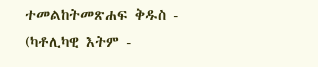ተመልከትመጽሐፍ ቅዱስ - (ካቶሊካዊ እትም -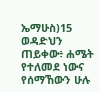ኤማሁስ)15 ወዳድህን ጠይቀው፥ ሐሜት የተለመደ ነውና የሰማኸውን ሁሉ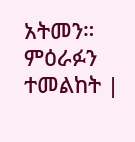አትመን። ምዕራፉን ተመልከት |